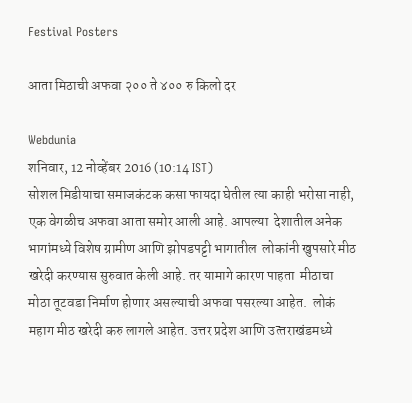Festival Posters

आता मिठाची अफवा २०० ते ४०० रु किलो दर

Webdunia
शनिवार, 12 नोव्हेंबर 2016 (10:14 IST)
सोशल मिडीयाचा समाजकंटक कसा फायदा घेतील त्या काही भरोसा नाही, एक वेगळीच अफवा आता समोर आली आहे. आपल्या  देशातील अनेक भागांमध्ये विशेष ग्रामीण आणि झोपडपट्टी भागातील  लोकांनी खुपसारे मीठ खरेदी करण्यास सुरुवात केली आहे. तर यामागे कारण पाहता  मीठाचा मोठा तूटवडा निर्माण होणार असल्याची अफवा पसरल्या आहेत.  लोकं महाग मीठ खरेदी करु लागले आहेत. उत्तर प्रदेश आणि उत्‍तराखंडमध्ये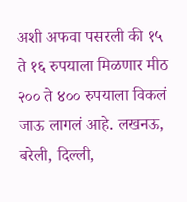अशी अफवा पसरली की १५ ते १६ रुपयाला मिळणार मीठ २०० ते ४०० रुपयाला विकलं जाऊ लागलं आहे. लखनऊ, बरेली, दिल्ली,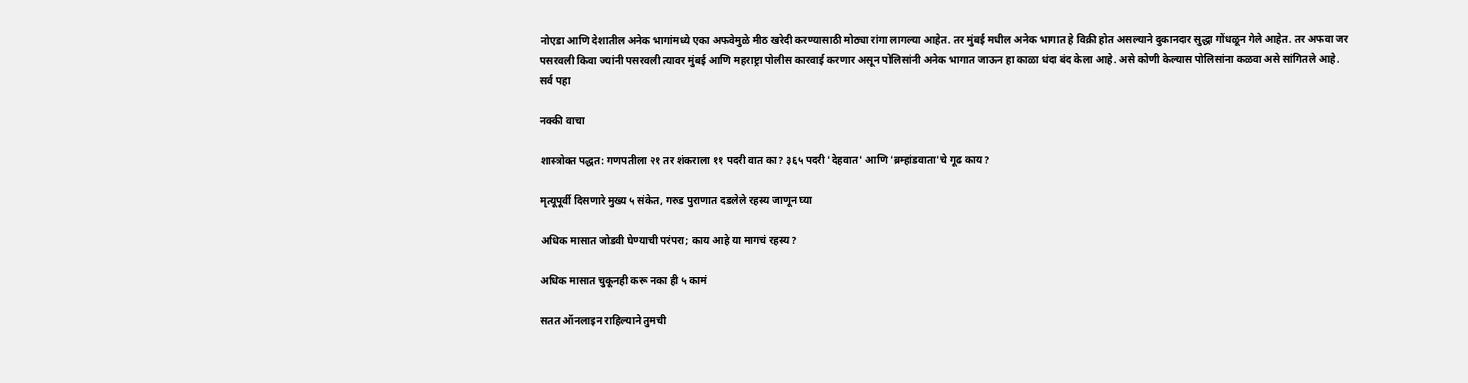नोएडा आणि देशातील अनेक भागांमध्ये एका अफवेमुळे मीठ खरेदी करण्यासाठी मोठ्या रांगा लागल्या आहेत. तर मुंबई मधील अनेक भागात हे विक्री होत असल्याने दुकानदार सुद्धा गोंधळून गेले आहेत. तर अफवा जर पसरवली किवा ज्यांनी पसरवली त्यावर मुंबई आणि महराष्ट्रा पोलीस कारवाई करणार असून पोलिसांनी अनेक भागात जाऊन हा काळा धंदा बंद केला आहे. असे कोणी केल्यास पोलिसांना कळवा असे सांगितले आहे.
सर्व पहा

नक्की वाचा

शास्त्रोक्त पद्धत: गणपतीला २१ तर शंकराला ११ पदरी वात का? ३६५ पदरी 'देहवात' आणि 'ब्रम्हांडवाता'चे गूढ काय?

मृत्यूपूर्वी दिसणारे मुख्य ५ संकेत, गरुड पुराणात दडलेले रहस्य जाणून घ्या

अधिक मासात जोडवी घेण्याची परंपरा; काय आहे या मागचं रहस्य?

अधिक मासात चुकूनही करू नका ही ५ कामं

सतत ऑनलाइन राहिल्याने तुमची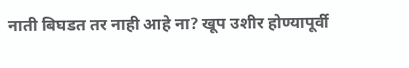नाती बिघडत तर नाही आहे ना? खूप उशीर होण्यापूर्वी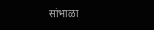सांभाळा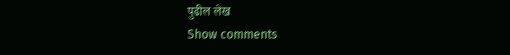पुढील लेख
Show comments